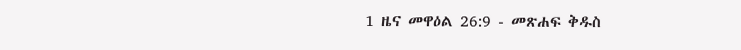1 ዜና መዋዕል 26:9 - መጽሐፍ ቅዱስ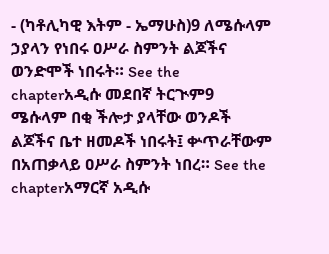- (ካቶሊካዊ እትም - ኤማሁስ)9 ለሜሱላም ኃያላን የነበሩ ዐሥራ ስምንት ልጆችና ወንድሞች ነበሩት። See the chapterአዲሱ መደበኛ ትርጒም9 ሜሱላም በቂ ችሎታ ያላቸው ወንዶች ልጆችና ቤተ ዘመዶች ነበሩት፤ ቍጥራቸውም በአጠቃላይ ዐሥራ ስምንት ነበረ። See the chapterአማርኛ አዲሱ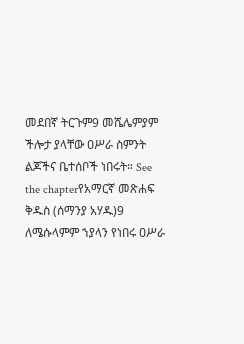መደበኛ ትርጉም9 መሼሌምያም ችሎታ ያላቸው ዐሥራ ስምንት ልጆችና ቤተሰቦች ነበሩት። See the chapterየአማርኛ መጽሐፍ ቅዱስ (ሰማንያ አሃዱ)9 ለሜሱላምም ኀያላን የነበሩ ዐሥራ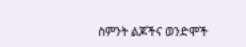ስምንት ልጆችና ወንድሞች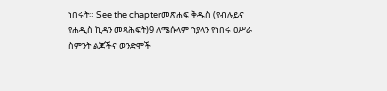ነበሩት። See the chapterመጽሐፍ ቅዱስ (የብሉይና የሐዲስ ኪዳን መጻሕፍት)9 ለሜሱላም ኀያላን የነበሩ ዐሥራ ስምንት ልጆችና ወንድሞች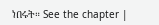ነበሩት። See the chapter |